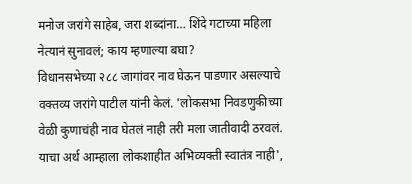मनोज जरांगे साहेब, जरा शब्दांना… शिंदे गटाच्या महिला नेत्यानं सुनावलं; काय म्हणाल्या बघा?
विधानसभेच्या २८८ जागांवर नाव घेऊन पाडणार असल्याचे वक्तव्य जरांगे पाटील यांनी केलं. 'लोकसभा निवडणुकीच्या वेळी कुणाचंही नाव घेतलं नाही तरी मला जातीवादी ठरवलं. याचा अर्थ आम्हाला लोकशाहीत अभिव्यक्ती स्वातंत्र नाही',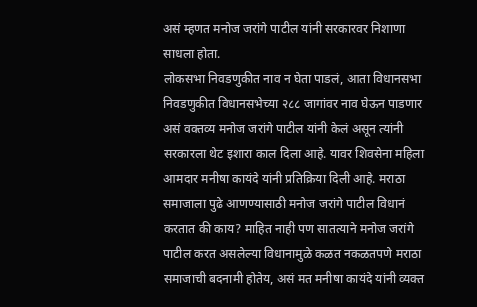असं म्हणत मनोज जरांगे पाटील यांनी सरकारवर निशाणा साधला होता.
लोकसभा निवडणुकीत नाव न घेता पाडलं, आता विधानसभा निवडणुकीत विधानसभेच्या २८८ जागांवर नाव घेऊन पाडणार असं वक्तव्य मनोज जरांगे पाटील यांनी केलं असून त्यांनी सरकारला थेट इशारा काल दिला आहे. यावर शिवसेना महिला आमदार मनीषा कायंदे यांनी प्रतिक्रिया दिली आहे. मराठा समाजाला पुढे आणण्यासाठी मनोज जरांगे पाटील विधानं करतात की काय? माहित नाही पण सातत्याने मनोज जरांगे पाटील करत असलेल्या विधानामुळे कळत नकळतपणे मराठा समाजाची बदनामी होतेय, असं मत मनीषा कायंदे यांनी व्यक्त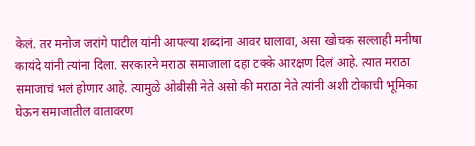केलं. तर मनोज जरांगे पाटील यांनी आपल्या शब्दांना आवर घालावा, असा खोचक सल्लाही मनीषा कायंदे यांनी त्यांना दिला. सरकारने मराठा समाजाला दहा टक्के आरक्षण दिलं आहे. त्यात मराठा समाजाचं भलं होणार आहे. त्यामुळे ओबीसी नेते असो की मराठा नेते त्यांनी अशी टोकाची भूमिका घेऊन समाजातील वातावरण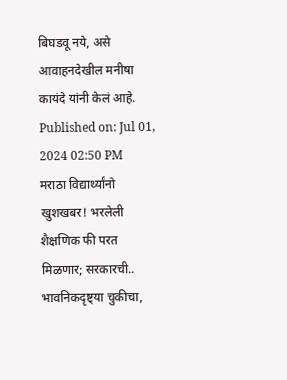बिघडवू नये, असे आवाहनदेखील मनीषा कायंदे यांनी केलं आहे.
Published on: Jul 01, 2024 02:50 PM
मराठा विद्यार्थ्यांनो खुशखबर! भरलेली शैक्षणिक फी परत मिळणार; सरकारची..
भावनिकदृष्ट्या चुकीचा,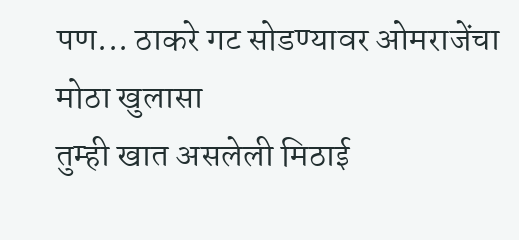पण... ठाकरे गट सोडण्यावर ओमराजेंचा मोठा खुलासा
तुम्ही खात असलेली मिठाई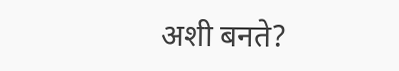अशी बनते?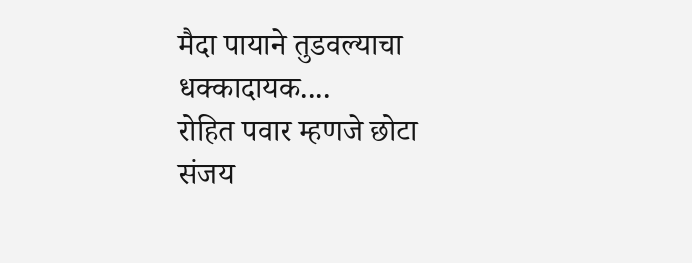मैदा पायाने तुडवल्याचा धक्कादायक....
रोहित पवार म्हणजे छोटा संजय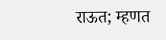राऊत; म्हणत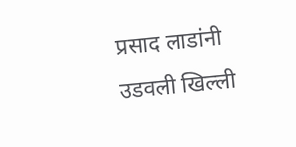प्रसाद लाडांनी उडवली खिल्ली